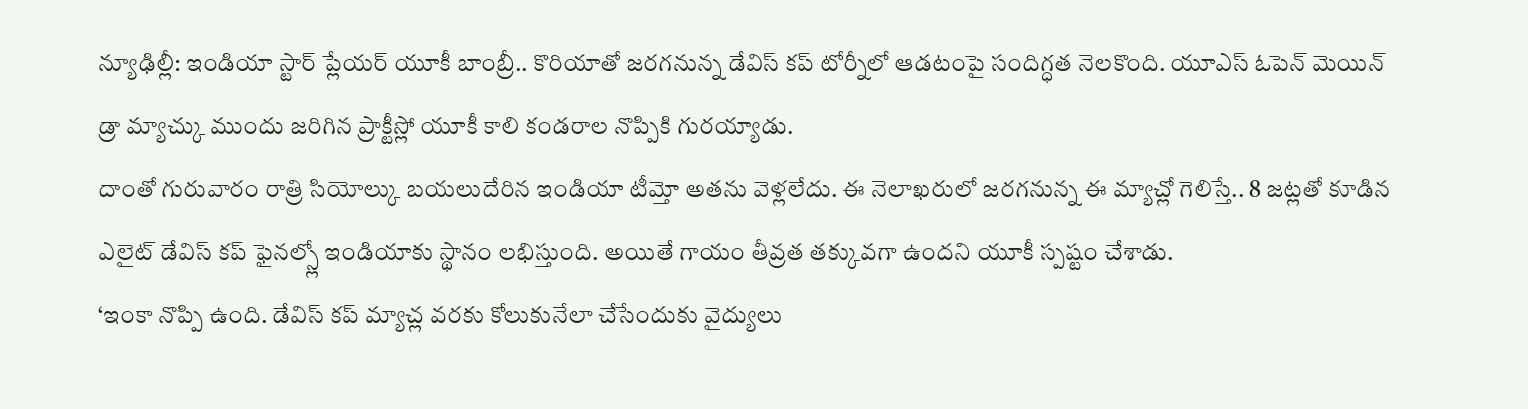న్యూఢిల్లీ: ఇండియా స్టార్ ప్లేయర్ యూకీ బాంబ్రీ.. కొరియాతో జరగనున్న డేవిస్ కప్ టోర్నీలో ఆడటంపై సందిగ్ధత నెలకొంది. యూఎస్ ఓపెన్ మెయిన్ డ్రా మ్యాచ్కు ముందు జరిగిన ప్రాక్టీస్లో యూకీ కాలి కండరాల నొప్పికి గురయ్యాడు.
దాంతో గురువారం రాత్రి సియోల్కు బయలుదేరిన ఇండియా టీమ్తో అతను వెళ్లలేదు. ఈ నెలాఖరులో జరగనున్న ఈ మ్యాచ్లో గెలిస్తే.. 8 జట్లతో కూడిన ఎలైట్ డేవిస్ కప్ ఫైనల్స్లో ఇండియాకు స్థానం లభిస్తుంది. అయితే గాయం తీవ్రత తక్కువగా ఉందని యూకీ స్పష్టం చేశాడు.
‘ఇంకా నొప్పి ఉంది. డేవిస్ కప్ మ్యాచ్ల వరకు కోలుకునేలా చేసేందుకు వైద్యులు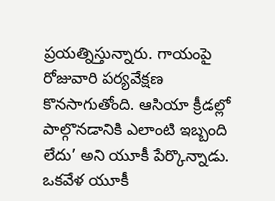ప్రయత్నిస్తున్నారు. గాయంపై రోజువారి పర్యవేక్షణ కొనసాగుతోంది. ఆసియా క్రీడల్లో పాల్గొనడానికి ఎలాంటి ఇబ్బంది లేదు’ అని యూకీ పేర్కొన్నాడు. ఒకవేళ యూకీ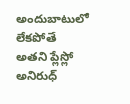అందుబాటులో లేకపోతే అతని ప్లేస్లో అనిరుధ్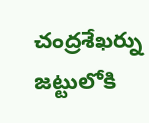చంద్రశేఖర్ను జట్టులోకి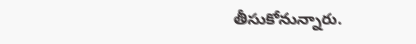తీసుకోనున్నారు.